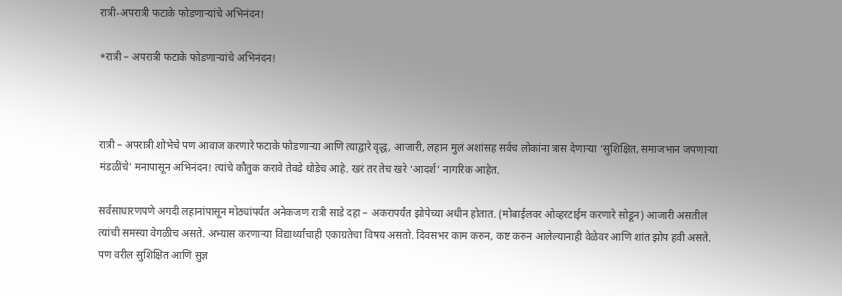रात्री-अपरात्री फटाके फोडणाऱ्यांचे अभिनंदन!

*रात्री – अपरात्री फटाके फोडणाऱ्यांचे अभिनंदन!



रात्री – अपरात्री शोभेचे पण आवाज करणारे फटाके फोडणाऱ्या आणि त्याद्वारे वृद्ध, आजारी, लहान मुलं अशांसह सर्वच लोकांना त्रास देणाऱ्या ‘सुशिक्षित, समाजभान जपणाऱ्या मंडळींचे’ मनापासून अभिनंदन! त्यांचे कौतुक करावे तेवढे थोडेच आहे. खरं तर तेच खरे ‘आदर्श’ नागरिक आहेत.

सर्वसाधारणपणे अगदी लहानांपासून मोठ्यांपर्यंत अनेकजण रात्री साडे दहा – अकरापर्यंत झोपेच्या अधीन होतात. (मोबाईलवर ओव्हरटाईम करणारे सोडून) आजारी असतील त्यांची समस्या वेगळीच असते. अभ्यास करणाऱ्या विद्यार्थ्यांचाही एकाग्रतेचा विषय असतो. दिवसभर काम करुन, कष्ट करुन आलेल्यानाही वेळेवर आणि शांत झोप हवी असते. पण वरील सुशिक्षित आणि सुज्ञ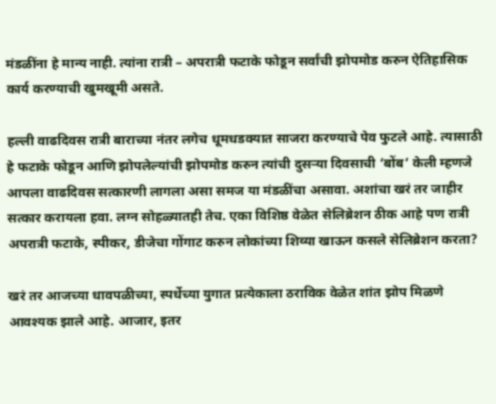मंडळींना हे मान्य नाही. त्यांना रात्री – अपरात्री फटाके फोडून सर्वांची झोपमोड करुन ऐतिहासिक कार्य करण्याची खुमखूमी असते.

हल्ली वाढदिवस रात्री बाराच्या नंतर लगेच धूमधडक्यात साजरा करण्याचे पेव फुटले आहे. त्यासाठी हे फटाके फोडून आणि झोपलेल्यांची झोपमोड करुन त्यांची दुसऱ्या दिवसाची ‘बोंब’ केली म्हणजे आपला वाढदिवस सत्कारणी लागला असा समज या मंडळींचा असावा. अशांचा खरं तर जाहीर सत्कार करायला हवा. लग्न सोहळ्यातही तेच. एका विशिष्ठ वेळेत सेलिब्रेशन ठीक आहे पण रात्री अपरात्री फटाके, स्पीकर, डीजेचा गोंगाट करुन लोकांच्या शिव्या खाऊन कसले सेलिब्रेशन करता?

खरं तर आजच्या धावपळीच्या, स्पर्धेच्या युगात प्रत्येकाला ठराविक वेळेत शांत झोप मिळणे आवश्यक झाले आहे. आजार, इतर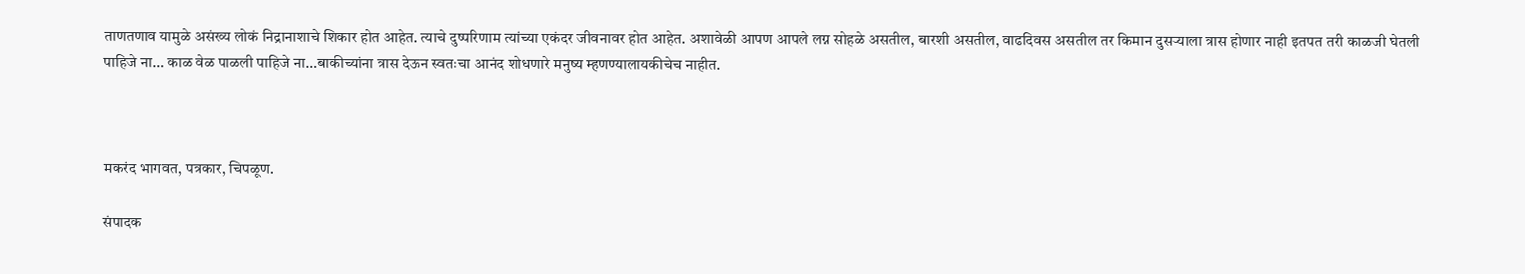ताणतणाव यामुळे असंख्य लोकं निद्रानाशाचे शिकार होत आहेत. त्याचे दुष्परिणाम त्यांच्या एकंदर जीवनावर होत आहेत. अशावेळी आपण आपले लग्न सोहळे असतील, बारशी असतील, वाढदिवस असतील तर किमान दुसऱ्याला त्रास होणार नाही इतपत तरी काळजी घेतली पाहिजे ना… काळ वेळ पाळली पाहिजे ना…बाकीच्यांना त्रास देऊन स्वतःचा आनंद शोधणारे मनुष्य म्हणण्यालायकीचेच नाहीत.



मकरंद भागवत, पत्रकार, चिपळूण.

संपादक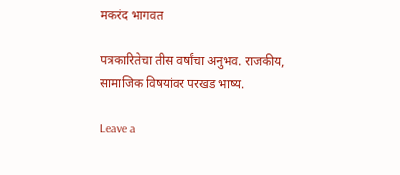मकरंद भागवत

पत्रकारितेचा तीस वर्षांचा अनुभव. राजकीय, सामाजिक विषयांवर परखड भाष्य.

Leave a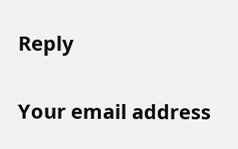Reply

Your email address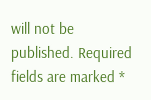will not be published. Required fields are marked *